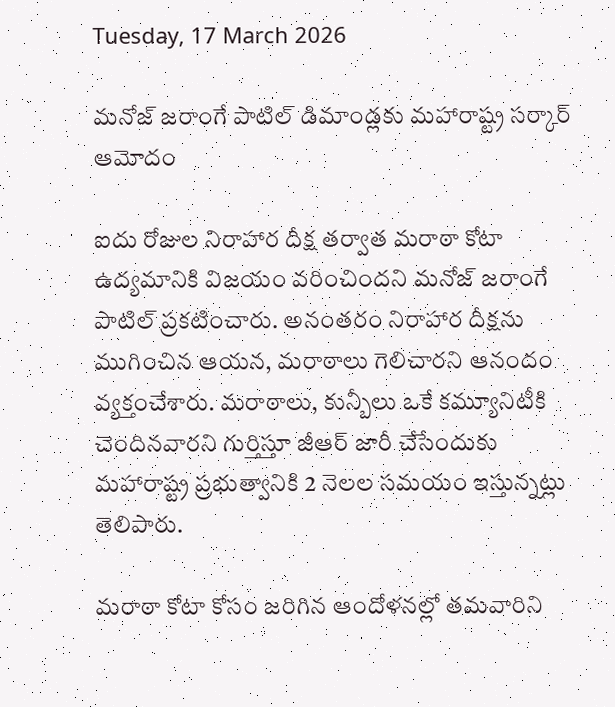Tuesday, 17 March 2026

మనోజ్ జరాంగే పాటిల్ డిమాండ్లకు మహారాష్ట్ర సర్కార్ ఆమోదం

ఐదు రోజుల నిరాహార దీక్ష తర్వాత మరాఠా కోటా ఉద్యమానికి విజయం వరించిందని మనోజ్ జరాంగే పాటిల్ ప్రకటించారు. అనంతరం నిరాహార దీక్షను ముగించిన ఆయన, మరాఠాలు గెలిచారని ఆనందం వ్యక్తంచేశారు. మరాఠాలు, కున్బీలు ఒకే కమ్యూనిటీకి చెందినవారని గుర్తిస్తూ జీఆర్ జారీ చేసేందుకు మహారాష్ట్ర ప్రభుత్వానికి 2 నెలల సమయం ఇస్తున్నట్లు తెలిపారు.

మరాఠా కోటా కోసం జరిగిన ఆందోళనల్లో తమవారిని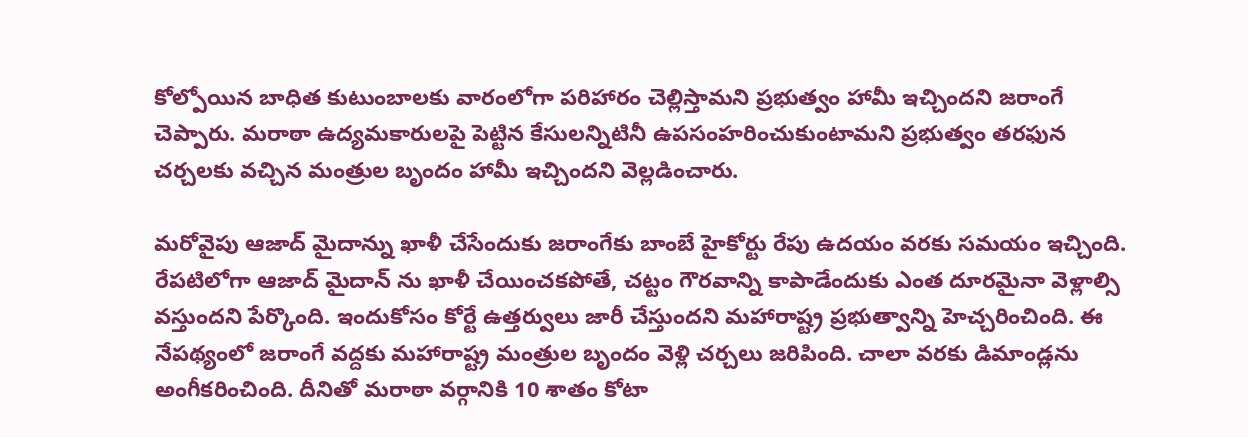కోల్పోయిన బాధిత కుటుంబాలకు వారంలోగా పరిహారం చెల్లిస్తామని ప్రభుత్వం హామీ ఇచ్చిందని జరాంగే చెప్పారు. మరాఠా ఉద్యమకారులపై పెట్టిన కేసులన్నిటినీ ఉపసంహరించుకుంటామని ప్రభుత్వం తరఫున చర్చలకు వచ్చిన మంత్రుల బృందం హామీ ఇచ్చిందని వెల్లడించారు.

మరోవైపు ఆజాద్ మైదాన్ను ఖాళీ చేసేందుకు జరాంగేకు బాంబే హైకోర్టు రేపు ఉదయం వరకు సమయం ఇచ్చింది. రేపటిలోగా ఆజాద్ మైదాన్ ను ఖాళీ చేయించకపోతే, చట్టం గౌరవాన్ని కాపాడేందుకు ఎంత దూరమైనా వెళ్లాల్సి వస్తుందని పేర్కొంది. ఇందుకోసం కోర్టే ఉత్తర్వులు జారీ చేస్తుందని మహారాష్ట్ర ప్రభుత్వాన్ని హెచ్చరించింది. ఈ నేపథ్యంలో జరాంగే వద్దకు మహారాష్ట్ర మంత్రుల బృందం వెళ్లి చర్చలు జరిపింది. చాలా వరకు డిమాండ్లను అంగీకరించింది. దీనితో మరాఠా వర్గానికి 10 శాతం కోటా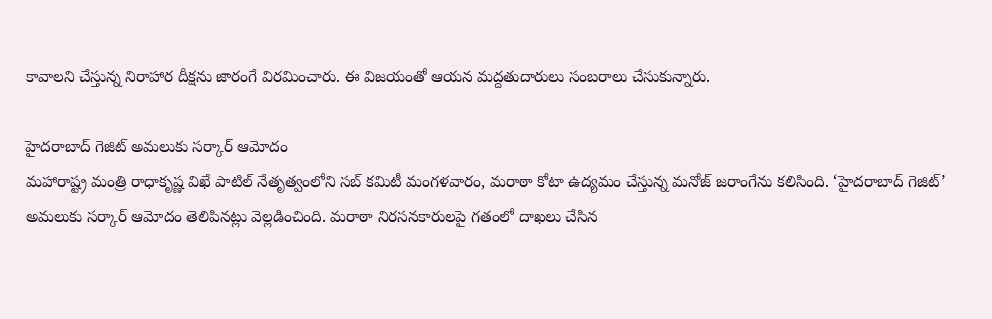కావాలని చేస్తున్న నిరాహార దీక్షను జారంగే విరమించారు. ఈ విజయంతో ఆయన మద్దతుదారులు సంబరాలు చేసుకున్నారు.

హైదరాబాద్ గెజిట్ అమలుకు సర్కార్ ఆమోదం
మహారాష్ట్ర మంత్రి రాధాకృష్ణ విఖే పాటిల్‌ నేతృత్వంలోని సబ్‌ కమిటీ మంగళవారం, మరాఠా కోటా ఉద్యమం చేస్తున్న మనోజ్‌ జరాంగేను కలిసింది. ‘హైదరాబాద్‌ గెజిట్‌’ అమలుకు సర్కార్ ఆమోదం తెలిపినట్లు వెల్లడించింది. మరాఠా నిరసనకారులపై గతంలో దాఖలు చేసిన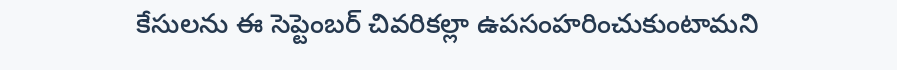కేసులను ఈ సెప్టెంబర్ చివరికల్లా ఉపసంహరించుకుంటామని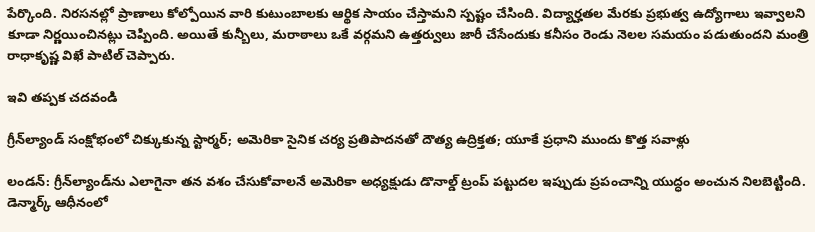పేర్కొంది. నిరసనల్లో ప్రాణాలు కోల్పోయిన వారి కుటుంబాలకు ఆర్థిక సాయం చేస్తామని స్పష్టం చేసింది. విద్యార్హతల మేరకు ప్రభుత్వ ఉద్యోగాలు ఇవ్వాలని కూడా నిర్ణయించినట్లు చెప్పింది. అయితే కున్బీలు, మరాఠాలు ఒకే వర్గమని ఉత్తర్వులు జారీ చేసేందుకు కనీసం రెండు నెలల సమయం పడుతుందని మంత్రి రాధాకృష్ణ విఖే పాటిల్‌ చెప్పారు.

ఇవి తప్పక చదవండి

గ్రీన్‌ల్యాండ్ సంక్షోభంలో చిక్కుకున్న స్టార్మర్; అమెరికా సైనిక చర్య ప్రతిపాదనతో దౌత్య ఉద్రిక్తత; యూకే ప్రధాని ముందు కొత్త సవాళ్లు

లండన్: గ్రీన్‌ల్యాండ్‌ను ఎలాగైనా తన వశం చేసుకోవాలనే అమెరికా అధ్యక్షుడు డొనాల్డ్ ట్రంప్ పట్టుదల ఇప్పుడు ప్రపంచాన్ని యుద్ధం అంచున నిలబెట్టింది. డెన్మార్క్ ఆధీనంలో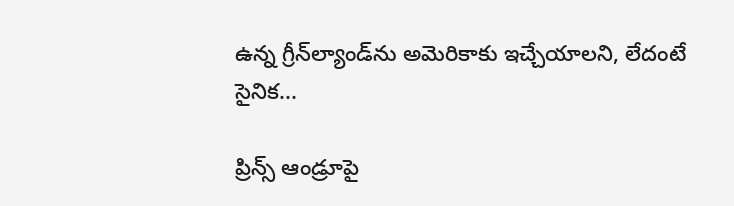ఉన్న గ్రీన్‌ల్యాండ్‌ను అమెరికాకు ఇచ్చేయాలని, లేదంటే సైనిక...

ప్రిన్స్ ఆండ్రూపై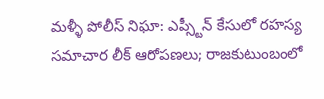మళ్ళీ పోలీస్ నిఘా: ఎప్స్టీన్ కేసులో రహస్య సమాచార లీక్ ఆరోపణలు; రాజకుటుంబంలో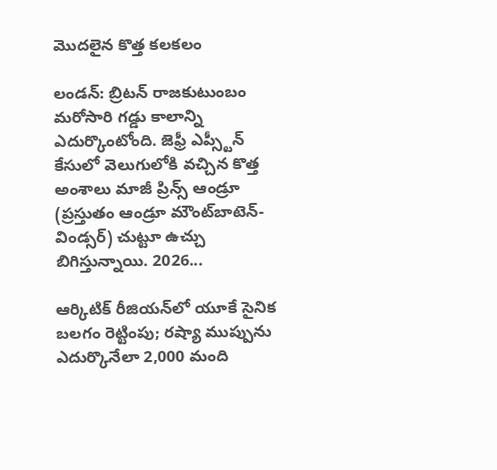మొదలైన కొత్త కలకలం

లండన్: బ్రిటన్ రాజకుటుంబం మరోసారి గడ్డు కాలాన్ని ఎదుర్కొంటోంది. జెఫ్రీ ఎప్స్టీన్ కేసులో వెలుగులోకి వచ్చిన కొత్త అంశాలు మాజీ ప్రిన్స్ ఆండ్రూ (ప్రస్తుతం ఆండ్రూ మౌంట్‌బాటెన్-విండ్సర్) చుట్టూ ఉచ్చు బిగిస్తున్నాయి. 2026...

ఆర్కిటిక్ రీజియన్‌లో యూకే సైనిక బలగం రెట్టింపు; రష్యా ముప్పును ఎదుర్కొనేలా 2,000 మంది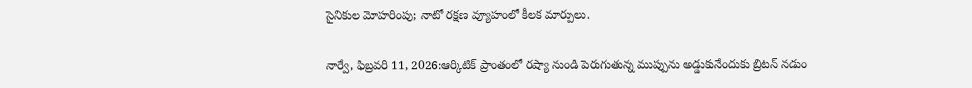సైనికుల మోహరింపు; నాటో రక్షణ వ్యూహంలో కీలక మార్పులు.

నార్వే, ఫిబ్రవరి 11, 2026:ఆర్కిటిక్ ప్రాంతంలో రష్యా నుండి పెరుగుతున్న ముప్పును అడ్డుకునేందుకు బ్రిటన్ నడుం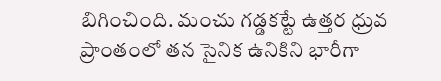బిగించింది. మంచు గడ్డకట్టే ఉత్తర ధ్రువ ప్రాంతంలో తన సైనిక ఉనికిని భారీగా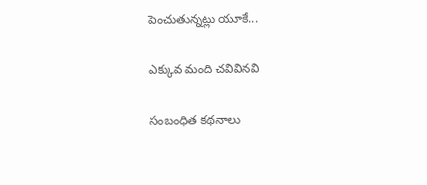పెంచుతున్నట్లు యూకే...

ఎక్కువ మంది చవివినవి

సంబంధిత కథనాలు